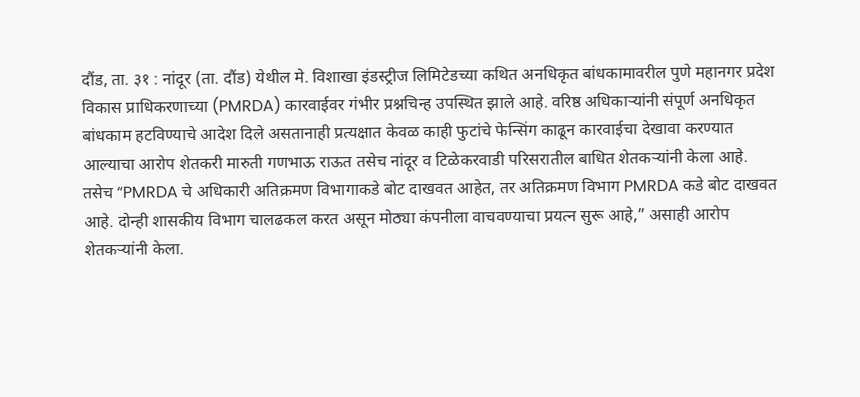दौंड, ता. ३१ : नांदूर (ता. दौंड) येथील मे. विशाखा इंडस्ट्रीज लिमिटेडच्या कथित अनधिकृत बांधकामावरील पुणे महानगर प्रदेश विकास प्राधिकरणाच्या (PMRDA) कारवाईवर गंभीर प्रश्नचिन्ह उपस्थित झाले आहे. वरिष्ठ अधिकाऱ्यांनी संपूर्ण अनधिकृत बांधकाम हटविण्याचे आदेश दिले असतानाही प्रत्यक्षात केवळ काही फुटांचे फेन्सिंग काढून कारवाईचा देखावा करण्यात आल्याचा आरोप शेतकरी मारुती गणभाऊ राऊत तसेच नांदूर व टिळेकरवाडी परिसरातील बाधित शेतकऱ्यांनी केला आहे. तसेच “PMRDA चे अधिकारी अतिक्रमण विभागाकडे बोट दाखवत आहेत, तर अतिक्रमण विभाग PMRDA कडे बोट दाखवत आहे. दोन्ही शासकीय विभाग चालढकल करत असून मोठ्या कंपनीला वाचवण्याचा प्रयत्न सुरू आहे,” असाही आरोप शेतकऱ्यांनी केला.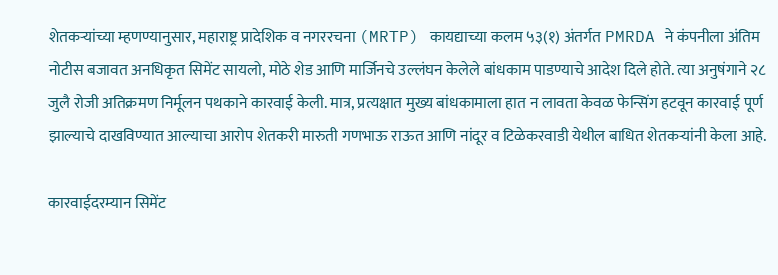शेतकऱ्यांच्या म्हणण्यानुसार, महाराष्ट्र प्रादेशिक व नगररचना (MRTP) कायद्याच्या कलम ५३(१) अंतर्गत PMRDA ने कंपनीला अंतिम नोटीस बजावत अनधिकृत सिमेंट सायलो, मोठे शेड आणि मार्जिनचे उल्लंघन केलेले बांधकाम पाडण्याचे आदेश दिले होते. त्या अनुषंगाने २८ जुलै रोजी अतिक्रमण निर्मूलन पथकाने कारवाई केली. मात्र, प्रत्यक्षात मुख्य बांधकामाला हात न लावता केवळ फेन्सिंग हटवून कारवाई पूर्ण झाल्याचे दाखविण्यात आल्याचा आरोप शेतकरी मारुती गणभाऊ राऊत आणि नांदूर व टिळेकरवाडी येथील बाधित शेतकऱ्यांनी केला आहे.

कारवाईदरम्यान सिमेंट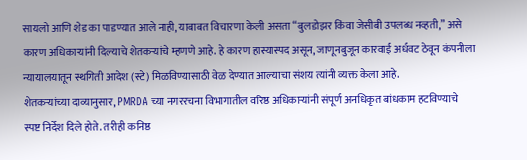सायलो आणि शेड का पाडण्यात आले नाही, याबाबत विचारणा केली असता “बुलडोझर किंवा जेसीबी उपलब्ध नव्हती,” असे कारण अधिकाऱ्यांनी दिल्याचे शेतकऱ्यांचे म्हणणे आहे. हे कारण हास्यास्पद असून, जाणूनबुजून कारवाई अर्धवट ठेवून कंपनीला न्यायालयातून स्थगिती आदेश (स्टे) मिळविण्यासाठी वेळ देण्यात आल्याचा संशय त्यांनी व्यक्त केला आहे.
शेतकऱ्यांच्या दाव्यानुसार, PMRDA च्या नगररचना विभागातील वरिष्ठ अधिकाऱ्यांनी संपूर्ण अनधिकृत बांधकाम हटविण्याचे स्पष्ट निर्देश दिले होते. तरीही कनिष्ठ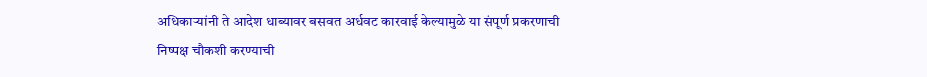अधिकाऱ्यांनी ते आदेश धाब्यावर बसवत अर्धवट कारवाई केल्यामुळे या संपूर्ण प्रकरणाची निष्पक्ष चौकशी करण्याची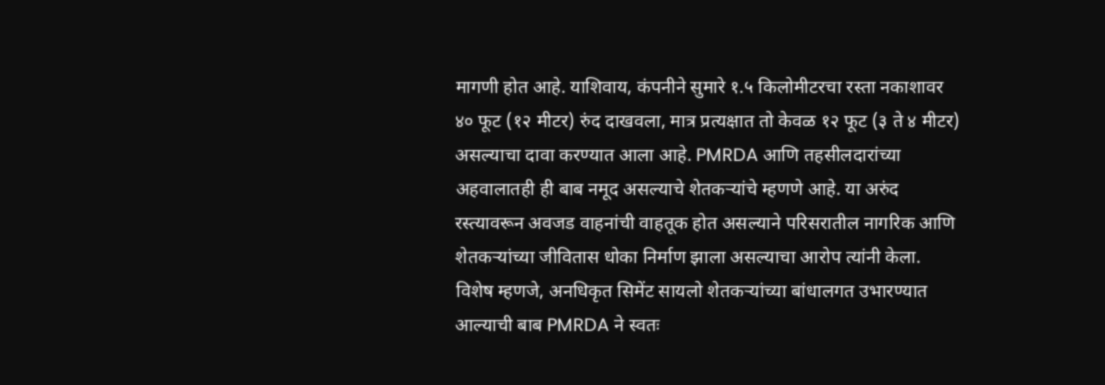मागणी होत आहे. याशिवाय, कंपनीने सुमारे १.५ किलोमीटरचा रस्ता नकाशावर ४० फूट (१२ मीटर) रुंद दाखवला, मात्र प्रत्यक्षात तो केवळ १२ फूट (३ ते ४ मीटर) असल्याचा दावा करण्यात आला आहे. PMRDA आणि तहसीलदारांच्या अहवालातही ही बाब नमूद असल्याचे शेतकऱ्यांचे म्हणणे आहे. या अरुंद रस्त्यावरून अवजड वाहनांची वाहतूक होत असल्याने परिसरातील नागरिक आणि शेतकऱ्यांच्या जीवितास धोका निर्माण झाला असल्याचा आरोप त्यांनी केला.
विशेष म्हणजे, अनधिकृत सिमेंट सायलो शेतकऱ्यांच्या बांधालगत उभारण्यात आल्याची बाब PMRDA ने स्वतः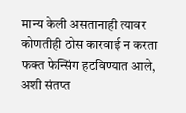मान्य केली असतानाही त्यावर कोणतीही ठोस कारवाई न करता फक्त फेन्सिंग हटविण्यात आले, अशी संतप्त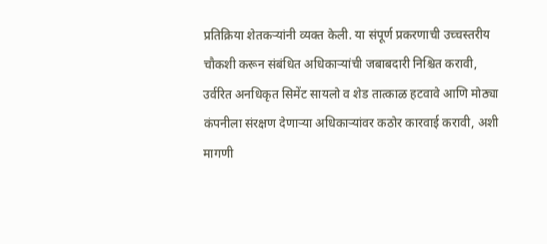प्रतिक्रिया शेतकऱ्यांनी व्यक्त केली. या संपूर्ण प्रकरणाची उच्चस्तरीय चौकशी करून संबंधित अधिकाऱ्यांची जबाबदारी निश्चित करावी, उर्वरित अनधिकृत सिमेंट सायलो व शेड तात्काळ हटवावे आणि मोठ्या कंपनीला संरक्षण देणाऱ्या अधिकाऱ्यांवर कठोर कारवाई करावी, अशी मागणी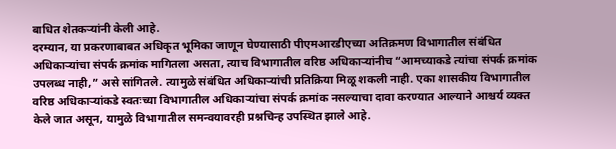बाधित शेतकऱ्यांनी केली आहे.
दरम्यान, या प्रकरणाबाबत अधिकृत भूमिका जाणून घेण्यासाठी पीएमआरडीएच्या अतिक्रमण विभागातील संबंधित अधिकाऱ्यांचा संपर्क क्रमांक मागितला असता, त्याच विभागातील वरिष्ठ अधिकाऱ्यांनीच “आमच्याकडे त्यांचा संपर्क क्रमांक उपलब्ध नाही,” असे सांगितले. त्यामुळे संबंधित अधिकाऱ्यांची प्रतिक्रिया मिळू शकली नाही. एका शासकीय विभागातील वरिष्ठ अधिकाऱ्यांकडे स्वतःच्या विभागातील अधिकाऱ्यांचा संपर्क क्रमांक नसल्याचा दावा करण्यात आल्याने आश्चर्य व्यक्त केले जात असून, यामुळे विभागातील समन्वयावरही प्रश्नचिन्ह उपस्थित झाले आहे.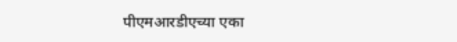पीएमआरडीएच्या एका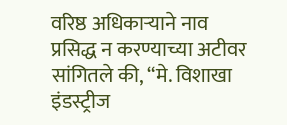वरिष्ठ अधिकाऱ्याने नाव प्रसिद्ध न करण्याच्या अटीवर सांगितले की, “मे. विशाखा इंडस्ट्रीज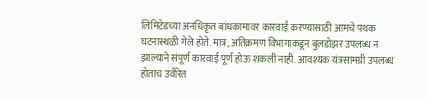लिमिटेडच्या अनधिकृत बांधकामावर कारवाई करण्यासाठी आमचे पथक घटनास्थळी गेले होते. मात्र, अतिक्रमण विभागाकडून बुलडोझर उपलब्ध न झाल्याने संपूर्ण कारवाई पूर्ण होऊ शकली नाही. आवश्यक यंत्रसामग्री उपलब्ध होताच उर्वरित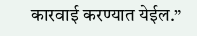कारवाई करण्यात येईल.”